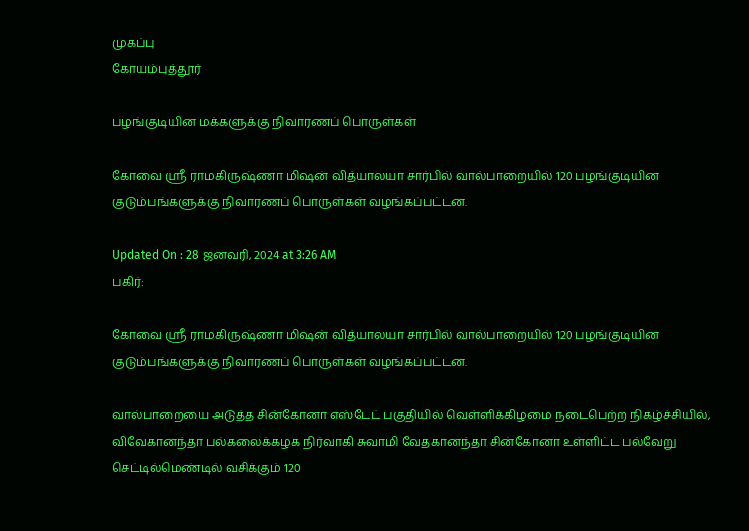முகப்பு
கோயம்புத்தூர்

பழங்குடியின மக்களுக்கு நிவாரணப் பொருள்கள்

கோவை ஸ்ரீ ராமகிருஷ்ணா மிஷன் வித்யாலயா சார்பில் வால்பாறையில் 120 பழங்குடியின குடும்பங்களுக்கு நிவாரணப் பொருள்கள் வழங்கப்பட்டன.

Updated On : 28 ஜனவரி, 2024 at 3:26 AM
பகிர்:

கோவை ஸ்ரீ ராமகிருஷ்ணா மிஷன் வித்யாலயா சார்பில் வால்பாறையில் 120 பழங்குடியின குடும்பங்களுக்கு நிவாரணப் பொருள்கள் வழங்கப்பட்டன.

வால்பாறையை அடுத்த சின்கோனா எஸ்டேட் பகுதியில் வெள்ளிக்கிழமை நடைபெற்ற நிகழ்ச்சியில், விவேகானந்தா பல்கலைக்கழக நிர்வாகி சுவாமி வேதகானந்தா சின்கோனா உள்ளிட்ட பல்வேறு செட்டில்மெண்டில் வசிக்கும் 120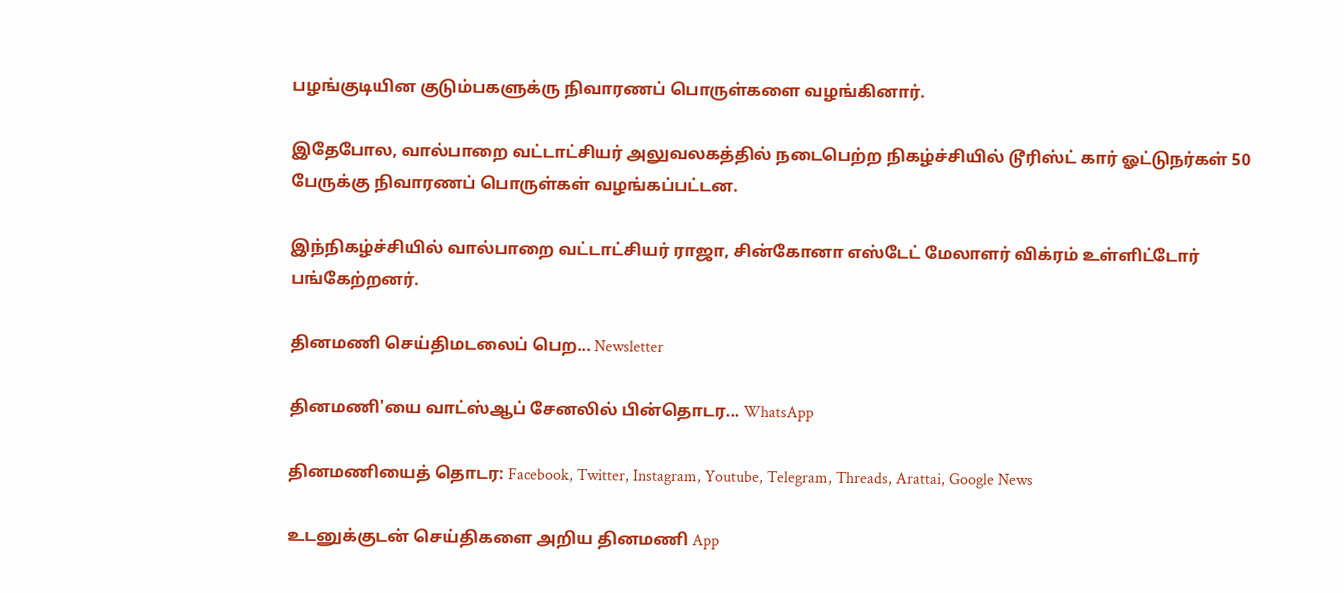பழங்குடியின குடும்பகளுக்ரு நிவாரணப் பொருள்களை வழங்கினார்.

இதேபோல, வால்பாறை வட்டாட்சியர் அலுவலகத்தில் நடைபெற்ற நிகழ்ச்சியில் டூரிஸ்ட் கார் ஓட்டுநர்கள் 50 பேருக்கு நிவாரணப் பொருள்கள் வழங்கப்பட்டன.

இந்நிகழ்ச்சியில் வால்பாறை வட்டாட்சியர் ராஜா, சின்கோனா எஸ்டேட் மேலாளர் விக்ரம் உள்ளிட்டோர் பங்கேற்றனர்.

தினமணி செய்திமடலைப் பெற... Newsletter

தினமணி'யை வாட்ஸ்ஆப் சேனலில் பின்தொடர... WhatsApp

தினமணியைத் தொடர: Facebook, Twitter, Instagram, Youtube, Telegram, Threads, Arattai, Google News

உடனுக்குடன் செய்திகளை அறிய தினமணி App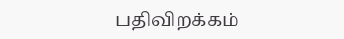பதிவிறக்கம்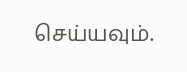செய்யவும்.